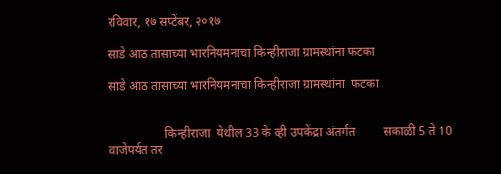रविवार, १७ सप्टेंबर, २०१७

साडे आठ तासाच्या भारनियमनाचा किन्हीराजा ग्रामस्थांना फटका

साडे आठ तासाच्या भारनियमनाचा किन्हीराजा ग्रामस्थांना  फटका


                  किन्हीराजा  येथील 33 के व्ही उपकेंद्रा अंतर्गत         सकाळी 5 ते 10 वाजेपर्यत तर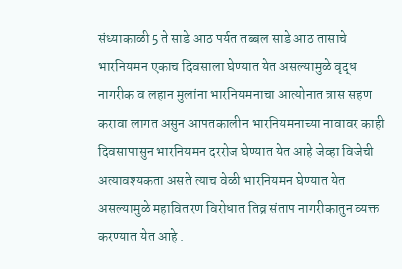संध्याकाळी 5 ते साडे आठ पर्यत तब्बल साडे आठ तासाचे भारनियमन एकाच दिवसाला घेण्यात येत असल्यामुळे वृद्ध नागरीक व लहान मुलांना भारनियमनाचा आत्योनात त्रास सहण करावा लागत असुन आपतकालीन भारनियमनाच्या नावावर काही दिवसापासुन भारनियमन दररोज घेण्यात येत आहे जेव्हा विजेची अत्यावश्यकता असते त्याच वेळी भारनियमन घेण्यात येत असल्यामुळे महावितरण विरोधात तिव्र संताप नागरीकातुन व्यक्त करण्यात येत आहे .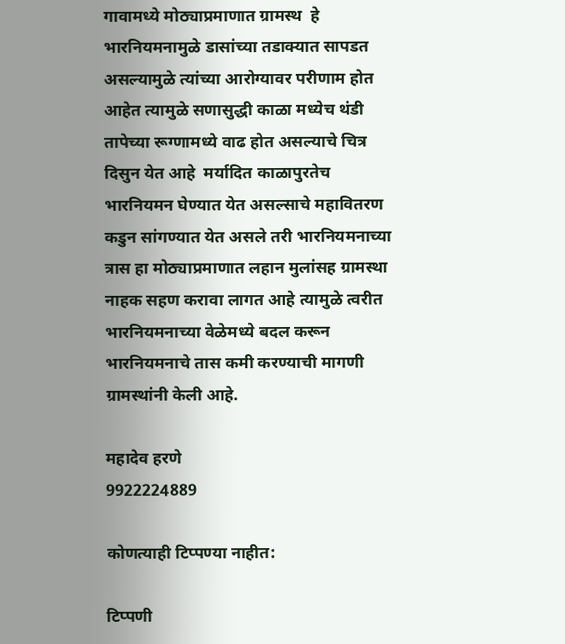गावामध्ये मोठ्याप्रमाणात ग्रामस्थ  हे भारनियमनामुळे डासांच्या तडाक्यात सापडत असल्यामुळे त्यांच्या आरोग्यावर परीणाम होत आहेत त्यामुळे सणासुद्धी काळा मध्येच थंडी तापेच्या रूग्णामध्ये वाढ होत असल्याचे चित्र दिसुन येत आहे  मर्यादित काळापुरतेच भारनियमन घेण्यात येत असल्साचे महावितरण कडुन सांगण्यात येत असले तरी भारनियमनाच्या त्रास हा मोठ्याप्रमाणात लहान मुलांसह ग्रामस्था नाहक सहण करावा लागत आहे त्यामुळे त्वरीत भारनियमनाच्या वेळेमध्ये बदल करून भारनियमनाचे तास कमी करण्याची मागणी ग्रामस्थांनी केली आहे.

महादेव हरणे
9922224889

कोणत्याही टिप्पण्‍या नाहीत:

टिप्पणी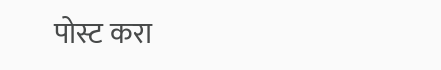पोस्ट करा